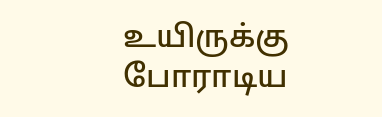உயிருக்கு போராடிய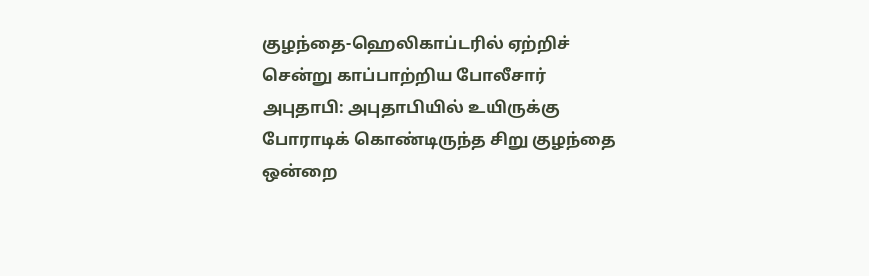குழந்தை-ஹெலிகாப்டரில் ஏற்றிச் சென்று காப்பாற்றிய போலீசார்
அபுதாபி: அபுதாபியில் உயிருக்கு போராடிக் கொண்டிருந்த சிறு குழந்தை ஒன்றை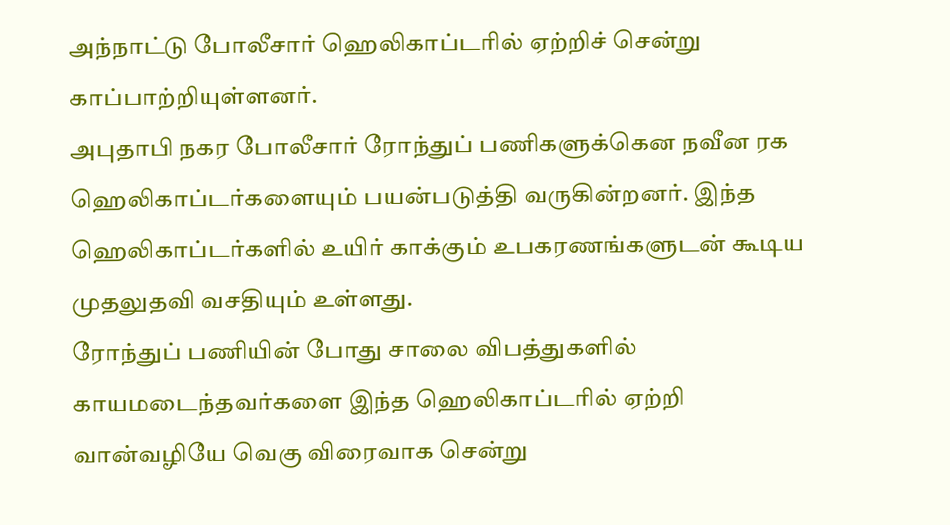அந்நாட்டு போலீசார் ஹெலிகாப்டரில் ஏற்றிச் சென்று காப்பாற்றியுள்ளனர்.
அபுதாபி நகர போலீசார் ரோந்துப் பணிகளுக்கென நவீன ரக ஹெலிகாப்டர்களையும் பயன்படுத்தி வருகின்றனர். இந்த ஹெலிகாப்டர்களில் உயிர் காக்கும் உபகரணங்களுடன் கூடிய முதலுதவி வசதியும் உள்ளது.
ரோந்துப் பணியின் போது சாலை விபத்துகளில் காயமடைந்தவர்களை இந்த ஹெலிகாப்டரில் ஏற்றி வான்வழியே வெகு விரைவாக சென்று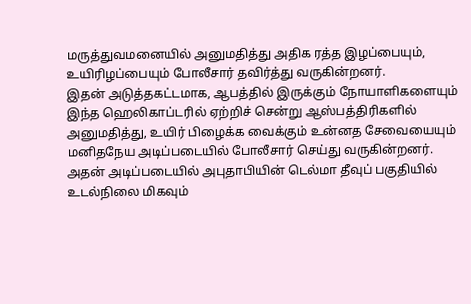மருத்துவமனையில் அனுமதித்து அதிக ரத்த இழப்பையும், உயிரிழப்பையும் போலீசார் தவிர்த்து வருகின்றனர்.
இதன் அடுத்தகட்டமாக, ஆபத்தில் இருக்கும் நோயாளிகளையும் இந்த ஹெலிகாப்டரில் ஏற்றிச் சென்று ஆஸ்பத்திரிகளில் அனுமதித்து, உயிர் பிழைக்க வைக்கும் உன்னத சேவையையும் மனிதநேய அடிப்படையில் போலீசார் செய்து வருகின்றனர். அதன் அடிப்படையில் அபுதாபியின் டெல்மா தீவுப் பகுதியில் உடல்நிலை மிகவும்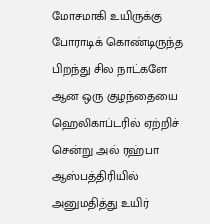மோசமாகி உயிருக்கு போராடிக் கொண்டிருந்த பிறந்து சில நாட்களே ஆன ஒரு குழந்தையை ஹெலிகாப்டரில் ஏற்றிச் சென்று அல் ரஹ்பா ஆஸ்பத்திரியில் அனுமதித்து உயிர்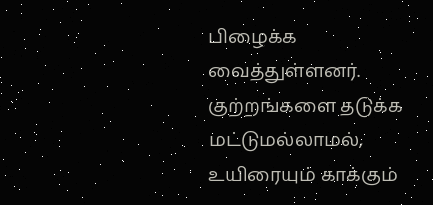பிழைக்க வைத்துள்ளனர்.
குற்றங்களை தடுக்க மட்டுமல்லாமல், உயிரையும் காக்கும்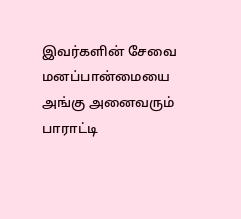இவர்களின் சேவை மனப்பான்மையை அங்கு அனைவரும் பாராட்டி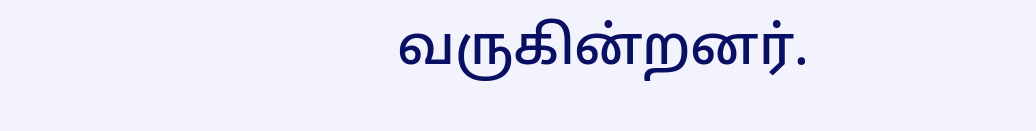வருகின்றனர்.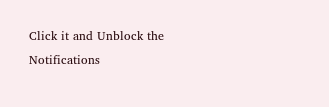Click it and Unblock the Notifications